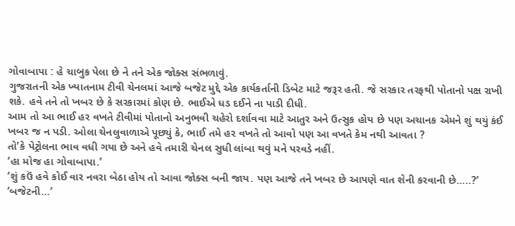ગોવાબાપા : હે ચાબુક પેલા છે ને તને એક જોક્સ સંભળાવું.
ગુજરાતની એક ખ્યાતનામ ટીવી ચેનલમાં આજે બજેટ મુદ્દે એક કાર્યકર્તાની ડિબેટ માટે જરૂર હતી. જે સરકાર તરફથી પોતાનો પક્ષ રાખી શકે. હવે તને તો ખબર છે કે સરકારમાં કોણ છે. ભાઈએ ધડ દઈને ના પાડી દીધી.
આમ તો આ ભાઈ હર વખતે ટીવીમાં પોતાનો અનુભવી ચહેરો દર્શાવવા માટે આતુર અને ઉત્સુક હોય છે પણ અચાનક એમને શું થયું કંઈ ખબર જ ન પડી. ઓલા ચેનલુવાળાએ પૂછ્યું કે, ભાઈ તમે હર વખતે તો આવો પણ આ વખતે કેમ નથી આવતા ?
તો’કે પેટ્રોલના ભાવ વધી ગયા છે અને હવે તમારી ચેનલ સુધી લાંબા થવું મને પરવડે નહીં.
‘હા મોજ હા ગોવાબાપા.’
‘શું કઉં હવે કોઈ વાર નવરા બેઠા હોય તો આવા જોક્સ બની જાય. પણ આજે તને ખબર છે આપણે વાત શેની કરવાની છે…..?’
‘બજેટની…’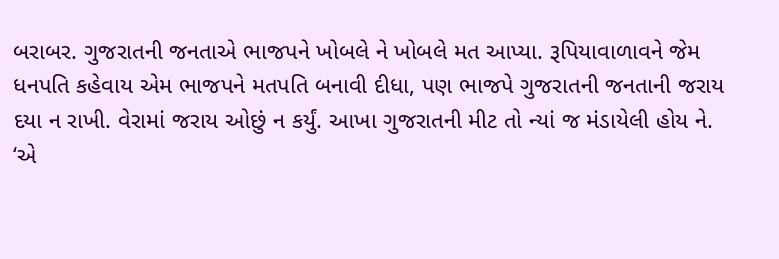બરાબર. ગુજરાતની જનતાએ ભાજપને ખોબલે ને ખોબલે મત આપ્યા. રૂપિયાવાળાવને જેમ ધનપતિ કહેવાય એમ ભાજપને મતપતિ બનાવી દીધા, પણ ભાજપે ગુજરાતની જનતાની જરાય દયા ન રાખી. વેરામાં જરાય ઓછું ન કર્યું. આખા ગુજરાતની મીટ તો ન્યાં જ મંડાયેલી હોય ને.
‘એ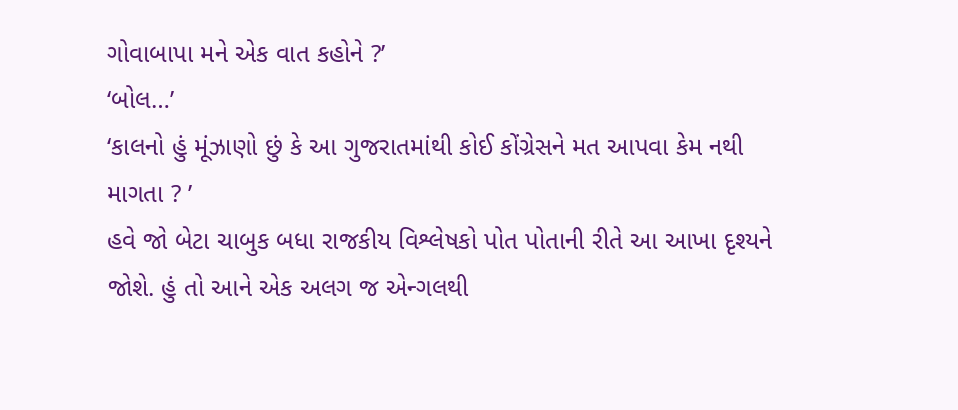ગોવાબાપા મને એક વાત કહોને ?’
‘બોલ…’
‘કાલનો હું મૂંઝાણો છું કે આ ગુજરાતમાંથી કોઈ કોંગ્રેસને મત આપવા કેમ નથી માગતા ? ’
હવે જો બેટા ચાબુક બધા રાજકીય વિશ્લેષકો પોત પોતાની રીતે આ આખા દૃશ્યને જોશે. હું તો આને એક અલગ જ એન્ગલથી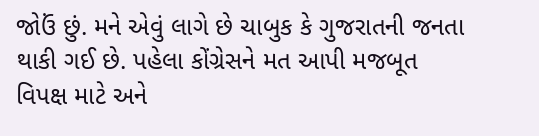જોઉં છું. મને એવું લાગે છે ચાબુક કે ગુજરાતની જનતા થાકી ગઈ છે. પહેલા કોંગ્રેસને મત આપી મજબૂત વિપક્ષ માટે અને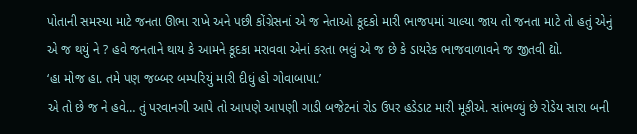પોતાની સમસ્યા માટે જનતા ઊભા રાખે અને પછી કોંગ્રેસનાં એ જ નેતાઓ કૂદકો મારી ભાજપમાં ચાલ્યા જાય તો જનતા માટે તો હતું એનું એ જ થયું ને ? હવે જનતાને થાય કે આમને કૂદકા મરાવવા એનાં કરતા ભલું એ જ છે કે ડાયરેક ભાજવાળાવને જ જીતવી દ્યો.
‘હા મોજ હા. તમે પણ જબ્બર બમ્પરિયું મારી દીધું હો ગોવાબાપા.’
એ તો છે જ ને હવે… તું પરવાનગી આપે તો આપણે આપણી ગાડી બજેટનાં રોડ ઉપર હડેડાટ મારી મૂકીએ. સાંભળ્યું છે રોડેય સારા બની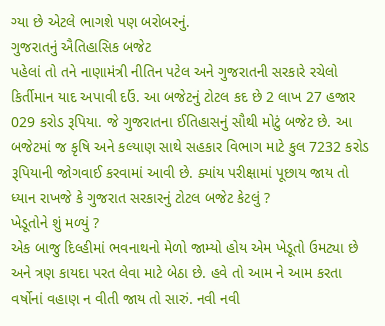ગ્યા છે એટલે ભાગશે પણ બરોબરનું.
ગુજરાતનું ઐતિહાસિક બજેટ
પહેલાં તો તને નાણામંત્રી નીતિન પટેલ અને ગુજરાતની સરકારે રચેલો કિર્તીમાન યાદ અપાવી દઉં. આ બજેટનું ટોટલ કદ છે 2 લાખ 27 હજાર 029 કરોડ રૂપિયા. જે ગુજરાતના ઈતિહાસનું સૌથી મોટું બજેટ છે. આ બજેટમાં જ કૃષિ અને કલ્યાણ સાથે સહકાર વિભાગ માટે કુલ 7232 કરોડ રૂપિયાની જોગવાઈ કરવામાં આવી છે. ક્યાંય પરીક્ષામાં પૂછાય જાય તો ધ્યાન રાખજે કે ગુજરાત સરકારનું ટોટલ બજેટ કેટલું ?
ખેડૂતોને શું મળ્યું ?
એક બાજુ દિલ્હીમાં ભવનાથનો મેળો જામ્યો હોય એમ ખેડૂતો ઉમટ્યા છે અને ત્રણ કાયદા પરત લેવા માટે બેઠા છે. હવે તો આમ ને આમ કરતા વર્ષોનાં વહાણ ન વીતી જાય તો સારું. નવી નવી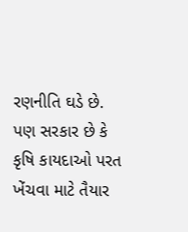રણનીતિ ઘડે છે. પણ સરકાર છે કે કૃષિ કાયદાઓ પરત ખેંચવા માટે તૈયાર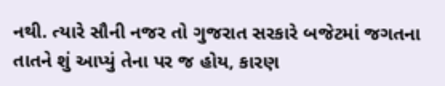નથી. ત્યારે સૌની નજર તો ગુજરાત સરકારે બજેટમાં જગતના તાતને શું આપ્યું તેના પર જ હોય, કારણ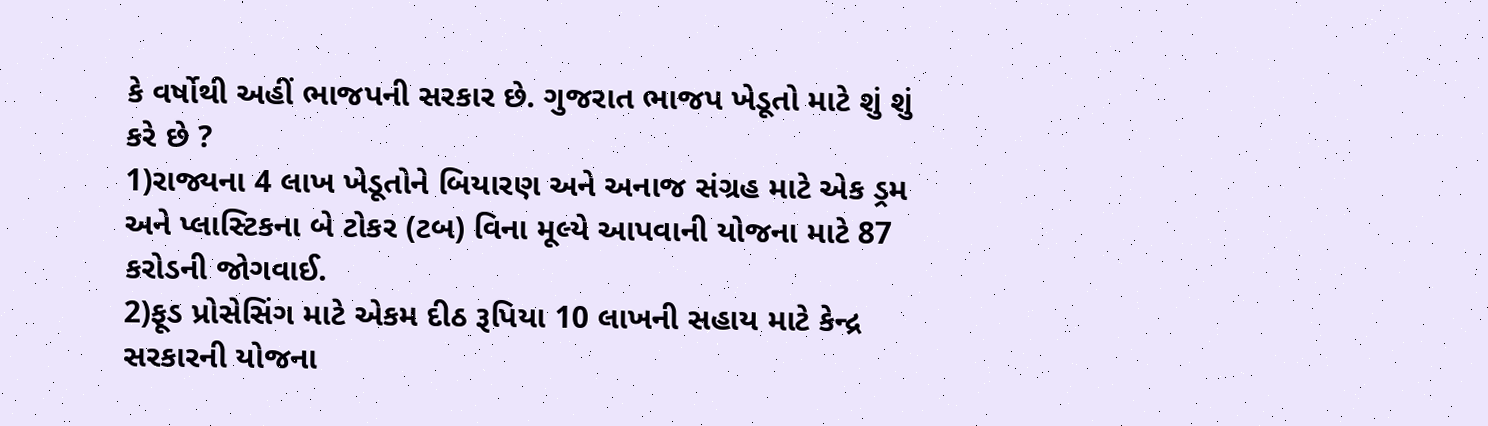કે વર્ષોથી અહીં ભાજપની સરકાર છે. ગુજરાત ભાજપ ખેડૂતો માટે શું શું કરે છે ?
1)રાજ્યના 4 લાખ ખેડૂતોને બિયારણ અને અનાજ સંગ્રહ માટે એક ડ્રમ અને પ્લાસ્ટિકના બે ટોકર (ટબ) વિના મૂલ્યે આપવાની યોજના માટે 87 કરોડની જોગવાઈ.
2)ફૂડ પ્રોસેસિંગ માટે એકમ દીઠ રૂપિયા 10 લાખની સહાય માટે કેન્દ્ર સરકારની યોજના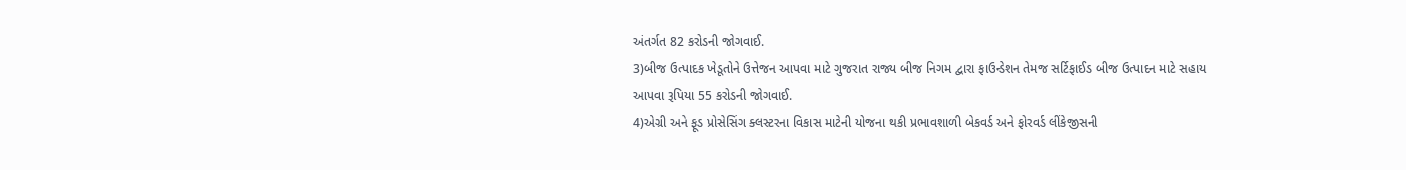અંતર્ગત 82 કરોડની જોગવાઈ.
3)બીજ ઉત્પાદક ખેડૂતોને ઉત્તેજન આપવા માટે ગુજરાત રાજ્ય બીજ નિગમ દ્વારા ફાઉન્ડેશન તેમજ સર્ટિફાઈડ બીજ ઉત્પાદન માટે સહાય આપવા રૂપિયા 55 કરોડની જોગવાઈ.
4)એગ્રી અને ફૂડ પ્રોસેસિંગ ક્લસ્ટરના વિકાસ માટેની યોજના થકી પ્રભાવશાળી બેકવર્ડ અને ફોરવર્ડ લીંકેજીસની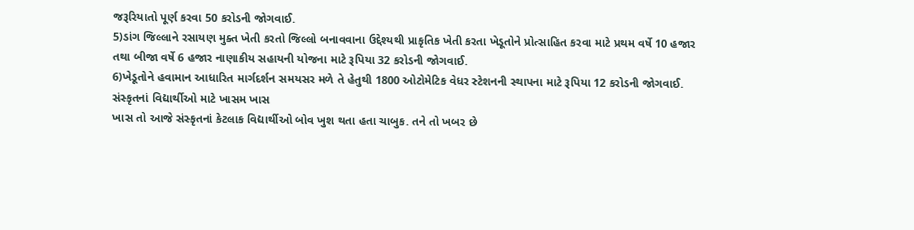જરૂરિયાતો પૂર્ણ કરવા 50 કરોડની જોગવાઈ.
5)ડાંગ જિલ્લાને રસાયણ મુક્ત ખેતી કરતો જિલ્લો બનાવવાના ઉદ્દેશ્યથી પ્રાકૃતિક ખેતી કરતા ખેડૂતોને પ્રોત્સાહિત કરવા માટે પ્રથમ વર્ષે 10 હજાર તથા બીજા વર્ષે 6 હજાર નાણાકીય સહાયની યોજના માટે રૂપિયા 32 કરોડની જોગવાઈ.
6)ખેડૂતોને હવામાન આધારિત માર્ગદર્શન સમયસર મળે તે હેતુથી 1800 ઓટોમેટિક વેધર સ્ટેશનની સ્થાપના માટે રૂપિયા 12 કરોડની જોગવાઈ.
સંસ્કૃતનાં વિદ્યાર્થીઓ માટે ખાસમ ખાસ
ખાસ તો આજે સંસ્કૃતનાં કેટલાક વિદ્યાર્થીઓ બોવ ખુશ થતા હતા ચાબુક. તને તો ખબર છે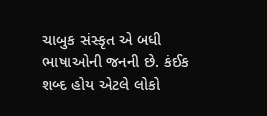ચાબુક સંસ્કૃત એ બધી ભાષાઓની જનની છે. કંઈક શબ્દ હોય એટલે લોકો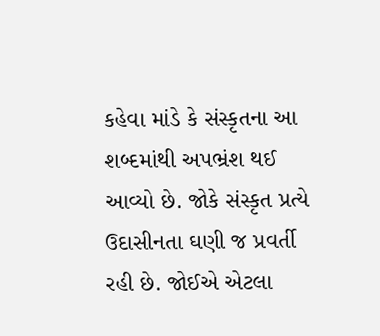કહેવા માંડે કે સંસ્કૃતના આ શબ્દમાંથી અપભ્રંશ થઈ આવ્યો છે. જોકે સંસ્કૃત પ્રત્યે ઉદાસીનતા ઘણી જ પ્રવર્તી રહી છે. જોઈએ એટલા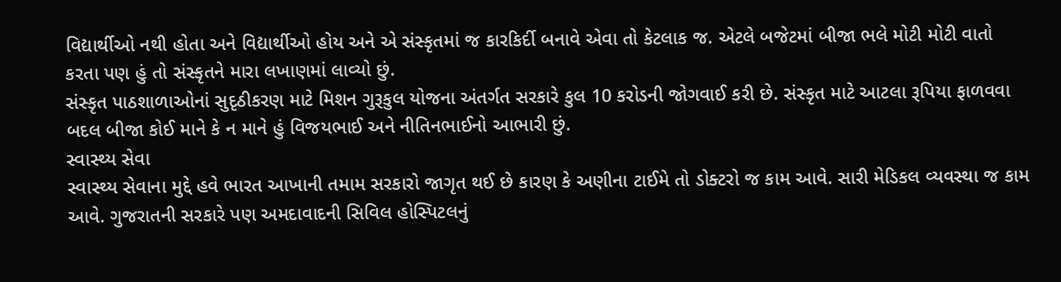વિદ્યાર્થીઓ નથી હોતા અને વિદ્યાર્થીઓ હોય અને એ સંસ્કૃતમાં જ કારકિર્દી બનાવે એવા તો કેટલાક જ. એટલે બજેટમાં બીજા ભલે મોટી મોટી વાતો કરતા પણ હું તો સંસ્કૃતને મારા લખાણમાં લાવ્યો છું.
સંસ્કૃત પાઠશાળાઓનાં સુદૃઠીકરણ માટે મિશન ગુરૂકુલ યોજના અંતર્ગત સરકારે કુલ 10 કરોડની જોગવાઈ કરી છે. સંસ્કૃત માટે આટલા રૂપિયા ફાળવવા બદલ બીજા કોઈ માને કે ન માને હું વિજયભાઈ અને નીતિનભાઈનો આભારી છું.
સ્વાસ્થ્ય સેવા
સ્વાસ્થ્ય સેવાના મુદ્દે હવે ભારત આખાની તમામ સરકારો જાગૃત થઈ છે કારણ કે અણીના ટાઈમે તો ડોક્ટરો જ કામ આવે. સારી મેડિકલ વ્યવસ્થા જ કામ આવે. ગુજરાતની સરકારે પણ અમદાવાદની સિવિલ હોસ્પિટલનું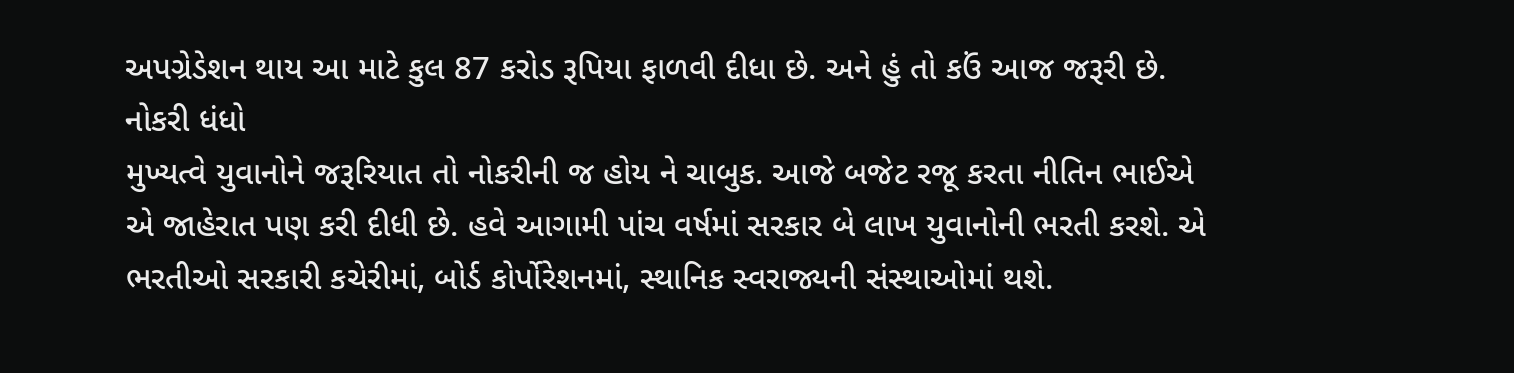અપગ્રેડેશન થાય આ માટે કુલ 87 કરોડ રૂપિયા ફાળવી દીધા છે. અને હું તો કઉં આજ જરૂરી છે.
નોકરી ધંધો
મુખ્યત્વે યુવાનોને જરૂરિયાત તો નોકરીની જ હોય ને ચાબુક. આજે બજેટ રજૂ કરતા નીતિન ભાઈએ એ જાહેરાત પણ કરી દીધી છે. હવે આગામી પાંચ વર્ષમાં સરકાર બે લાખ યુવાનોની ભરતી કરશે. એ ભરતીઓ સરકારી કચેરીમાં, બોર્ડ કોર્પોરેશનમાં, સ્થાનિક સ્વરાજ્યની સંસ્થાઓમાં થશે.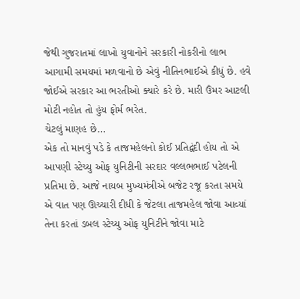જેથી ગુજરાતમાં લાખો યુવાનોને સરકારી નોકરીનો લાભ આગામી સમયમાં મળવાનો છે એવું નીતિનભાઈએ કીધું છે. હવે જોઈએ સરકાર આ ભરતીઓ ક્યારે કરે છે. મારી ઉંમર આટલી મોટી નહોત તો હુંય ફોર્મ ભરેત.
ચેટલું માણહ છે…
એક તો માનવું પડે કે તાજમહેલનો કોઈ પ્રતિદ્વંદી હોય તો એ આપણી સ્ટેચ્યુ ઓફ યુનિટીની સરદાર વલ્લભભાઈ પટેલની પ્રતિમા છે. આજે નાયબ મુખ્યમંત્રીએ બજેટ રજૂ કરતા સમયે એ વાત પણ ઊચ્ચારી દીધી કે જેટલા તાજમહેલ જોવા આવ્યાં તેના કરતાં ડબલ સ્ટેચ્યુ ઓફ યુનિટીને જોવા માટે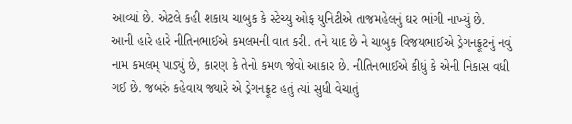આવ્યાં છે. એટલે કહી શકાય ચાબુક કે સ્ટેચ્યુ ઓફ યુનિટીએ તાજમહેલનું ઘર ભાંગી નાખ્યું છે.
આની હારે હારે નીતિનભાઈએ કમલમની વાત કરી. તને યાદ છે ને ચાબુક વિજયભાઈએ ડ્રેગનફ્રૂટનું નવું નામ કમલમ્ પાડ્યું છે, કારણ કે તેનો કમળ જેવો આકાર છે. નીતિનભાઈએ કીધું કે એની નિકાસ વધી ગઈ છે. જબરું કહેવાય જ્યારે એ ડ્રેગનફ્રૂટ હતું ત્યાં સુધી વેચાતું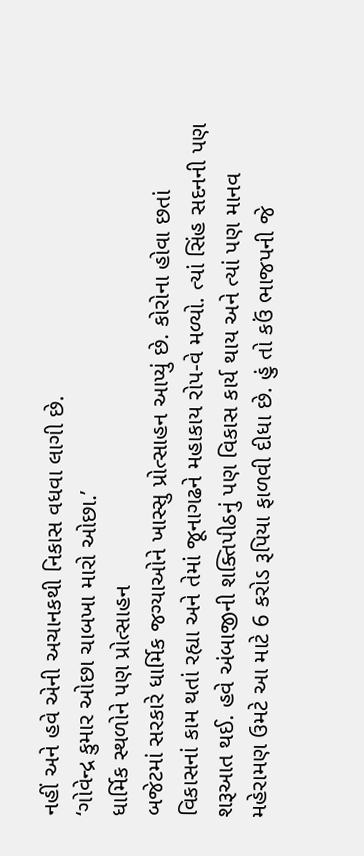નહીં અને હવે એની અચાનકથી નિકાસ વધવા લાગી છે.
‘ગોવેન્દ્ર કુમાર ઓછા ચાબખા મારો ઓછા.’
ધાર્મિક સ્થળોને પણ પ્રોત્સાહન
બજેટમાં સરકારે ધાર્મિક જગ્યાઓને ખાસ્સુ પ્રોત્સાહન આપ્યું છે. કોરોના હોવા છતાં વિકાસનાં કામ થતાં રહ્યા અને તેમાં જૂનાગઢને મહાકાય રોપ-વે મળ્યો. ત્યાં સિંહ સદનની પણ શરૂઆત થઈ. હવે અંબાજીની શક્તિપીઠનું પણ વિકાસ કાર્ય થાય અને ત્યાં પણ માનવ મહેરામણ ઉમટે આ માટે 6 કરોડ રૂપિયા ફાળવી દીધા છે. હું તો કઉં ભાજપની જે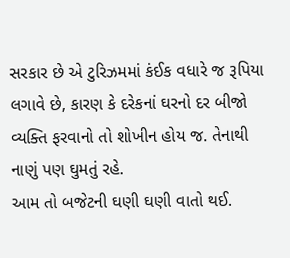સરકાર છે એ ટુરિઝમમાં કંઈક વધારે જ રૂપિયા લગાવે છે, કારણ કે દરેકનાં ઘરનો દર બીજો વ્યક્તિ ફરવાનો તો શોખીન હોય જ. તેનાથી નાણું પણ ઘુમતું રહે.
આમ તો બજેટની ઘણી ઘણી વાતો થઈ.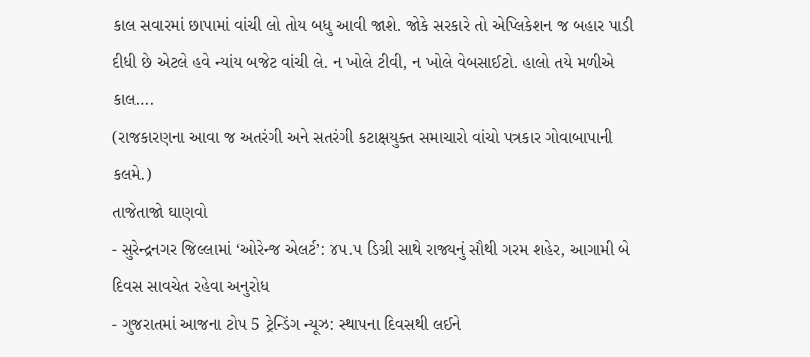કાલ સવારમાં છાપામાં વાંચી લો તોય બધુ આવી જાશે. જોકે સરકારે તો એપ્લિકેશન જ બહાર પાડી દીધી છે એટલે હવે ન્યાંય બજેટ વાંચી લે. ન ખોલે ટીવી, ન ખોલે વેબસાઈટો. હાલો તયે મળીએ કાલ….
(રાજકારણના આવા જ અતરંગી અને સતરંગી કટાક્ષયુક્ત સમાચારો વાંચો પત્રકાર ગોવાબાપાની કલમે.)
તાજેતાજો ઘાણવો
- સુરેન્દ્રનગર જિલ્લામાં ‘ઓરેન્જ એલર્ટ’: ૪૫.૫ ડિગ્રી સાથે રાજ્યનું સૌથી ગરમ શહેર, આગામી બે દિવસ સાવચેત રહેવા અનુરોધ
- ગુજરાતમાં આજના ટોપ 5 ટ્રેન્ડિંગ ન્યૂઝ: સ્થાપના દિવસથી લઈને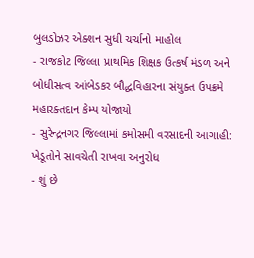બુલડોઝર એક્શન સુધી ચર્ચાનો માહોલ
- રાજકોટ જિલ્લા પ્રાથમિક શિક્ષક ઉત્કર્ષ મંડળ અને બોધીસત્વ આંબેડકર બૌદ્ધવિહારના સંયુક્ત ઉપક્રમે મહારક્તદાન કેમ્પ યોજાયો
- સુરેન્દ્રનગર જિલ્લામાં કમોસમી વરસાદની આગાહી: ખેડૂતોને સાવચેતી રાખવા અનુરોધ
- શું છે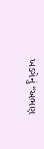ખડગેનું “અભણ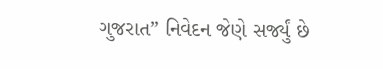ગુજરાત” નિવેદન જેણે સર્જ્યું છે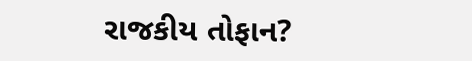રાજકીય તોફાન?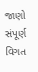જાણો સંપૂર્ણ વિગત